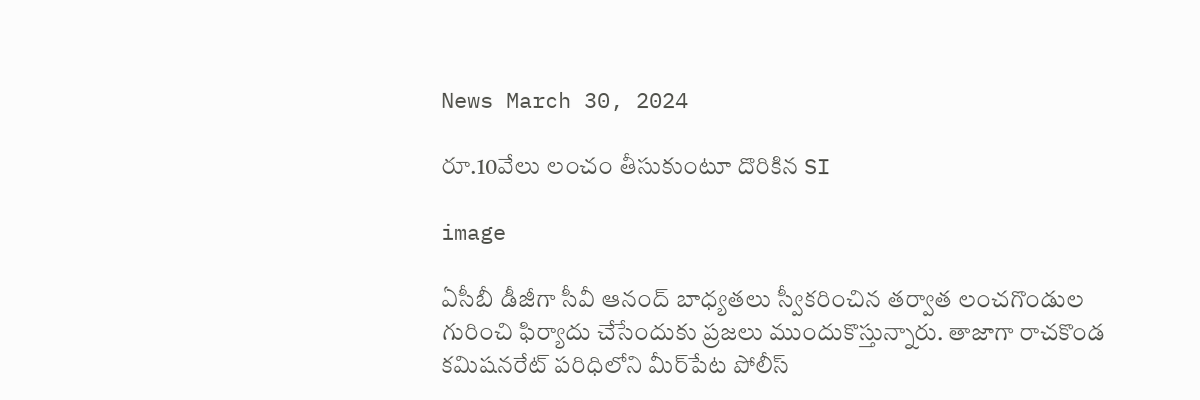News March 30, 2024

రూ.10వేలు లంచం తీసుకుంటూ దొరికిన SI

image

ఏసీబీ డీజీగా సీవీ ఆనంద్ బాధ్యతలు స్వీకరించిన తర్వాత లంచగొండుల గురించి ఫిర్యాదు చేసేందుకు ప్రజలు ముందుకొస్తున్నారు. తాజాగా రాచకొండ కమిషనరేట్ పరిధిలోని మీర్‌పేట పోలీస్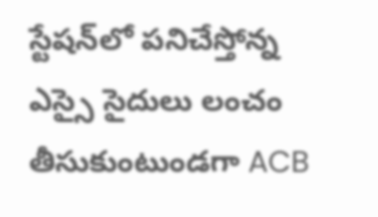స్టేషన్‌లో పనిచేస్తోన్న ఎస్సై సైదులు లంచం తీసుకుంటుండగా ACB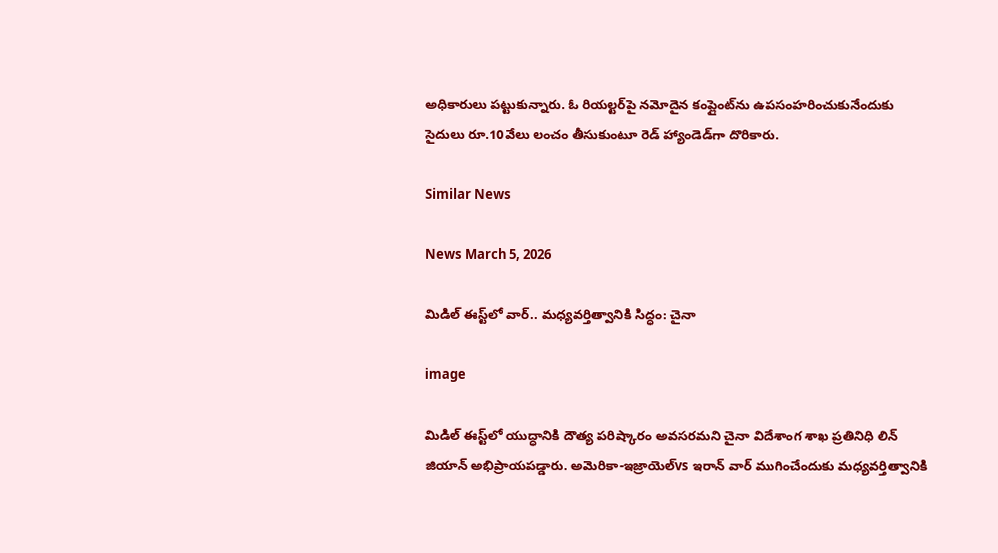అధికారులు పట్టుకున్నారు. ఓ రియల్టర్‌పై నమోదైన కంప్లైంట్‌ను ఉపసంహరించుకునేందుకు సైదులు రూ.10వేలు లంచం తీసుకుంటూ రెడ్ హ్యాండెడ్‌గా దొరికారు.

Similar News

News March 5, 2026

మిడిల్ ఈస్ట్‌లో వార్.. మధ్యవర్తిత్వానికి సిద్ధం: చైనా

image

మిడిల్ ఈస్ట్‌లో యుద్ధానికి దౌత్య పరిష్కారం అవసరమని చైనా విదేశాంగ శాఖ ప్రతినిధి లిన్ జియాన్ అభిప్రాయపడ్డారు. అమెరికా-ఇజ్రాయెల్vs ఇరాన్ వార్ ముగించేందుకు మధ్యవర్తిత్వానికి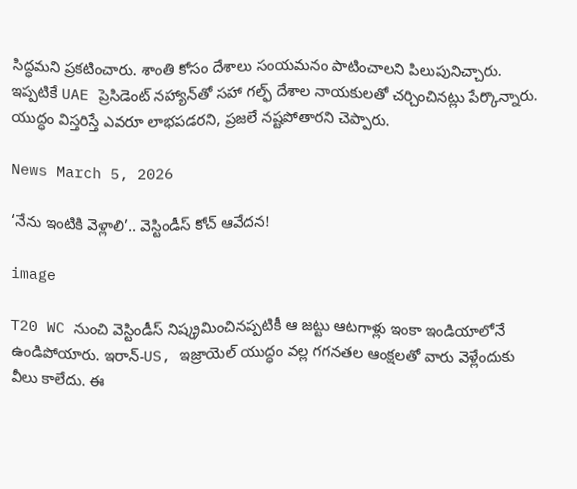సిద్ధమని ప్రకటించారు. శాంతి కోసం దేశాలు సంయమనం పాటించాలని పిలుపునిచ్చారు. ఇప్పటికే UAE ప్రెసిడెంట్ నహ్యాన్‌తో సహా గల్ఫ్ దేశాల నాయకులతో చర్చించినట్లు పేర్కొన్నారు. యుద్ధం విస్తరిస్తే ఎవరూ లాభపడరని, ప్రజలే నష్టపోతారని చెప్పారు.

News March 5, 2026

‘నేను ఇంటికి వెళ్లాలి’.. వెస్టిండీస్ కోచ్ ఆవేదన!

image

T20 WC నుంచి వెస్టిండీస్ నిష్క్రమించినప్పటికీ ఆ జట్టు ఆటగాళ్లు ఇంకా ఇండియాలోనే ఉండిపోయారు. ఇరాన్-US, ఇజ్రాయెల్ యుద్ధం వల్ల గగనతల ఆంక్షలతో వారు వెళ్లేందుకు వీలు కాలేదు. ఈ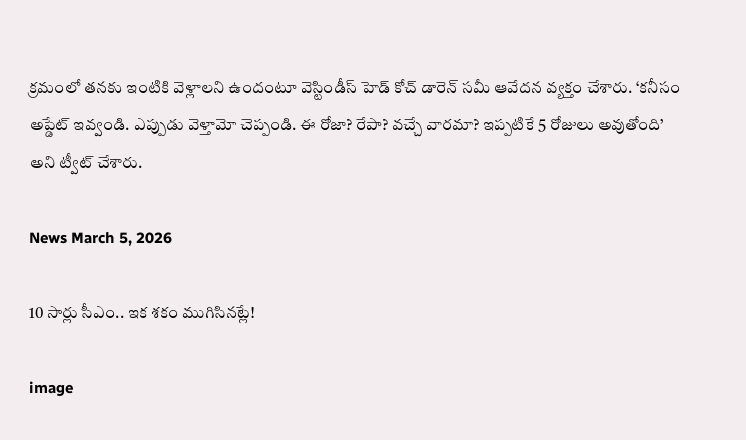క్రమంలో తనకు ఇంటికి వెళ్లాలని ఉందంటూ వెస్టిండీస్ హెడ్ కోచ్ డారెన్ సమీ ఆవేదన వ్యక్తం చేశారు. ‘కనీసం అప్డేట్ ఇవ్వండి. ఎప్పుడు వెళ్తామో చెప్పండి. ఈ రోజా? రేపా? వచ్చే వారమా? ఇప్పటికే 5 రోజులు అవుతోంది’ అని ట్వీట్ చేశారు.

News March 5, 2026

10 సార్లు సీఎం.. ఇక శకం ముగిసినట్లే!

image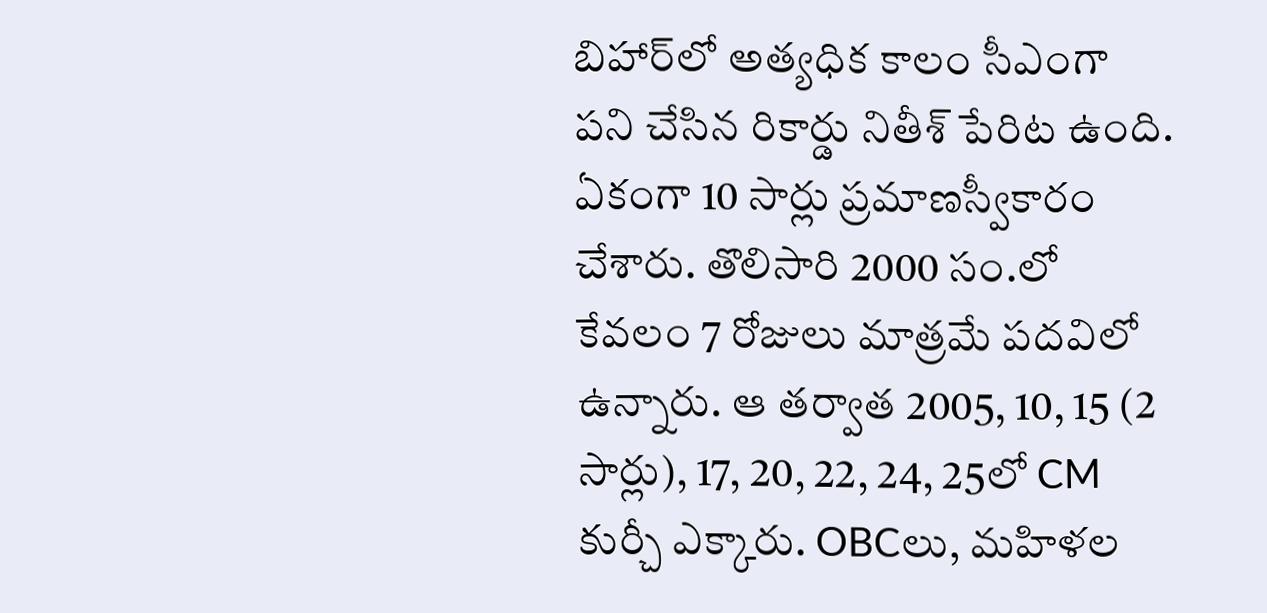బిహార్‌లో అత్యధిక కాలం సీఎంగా పని చేసిన రికార్డు నితీశ్ పేరిట ఉంది. ఏకంగా 10 సార్లు ప్రమాణస్వీకారం చేశారు. తొలిసారి 2000 సం.లో కేవలం 7 రోజులు మాత్రమే పదవిలో ఉన్నారు. ఆ తర్వాత 2005, 10, 15 (2 సార్లు), 17, 20, 22, 24, 25లో CM కుర్చీ ఎక్కారు. OBCలు, మహిళల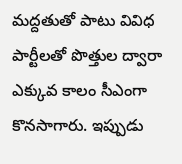మద్దతుతో పాటు వివిధ పార్టీలతో పొత్తుల ద్వారా ఎక్కువ కాలం సీఎంగా కొనసాగారు. ఇప్పుడు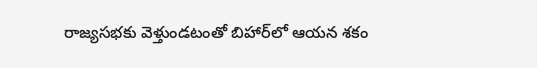రాజ్యసభకు వెళ్తుండటంతో బిహార్‌లో ఆయన శకం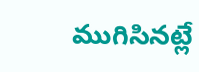ముగిసినట్లే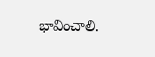భావించాలి.